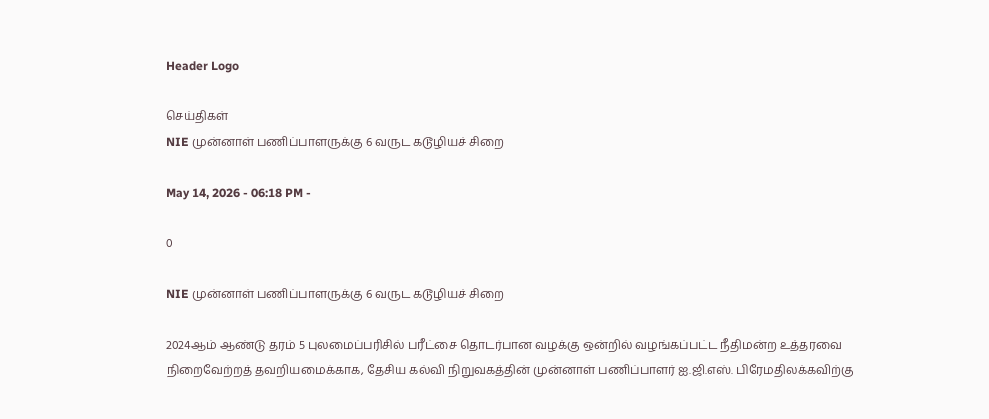Header Logo

செய்திகள்
NIE முன்னாள் பணிப்பாளருக்கு 6 வருட கடூழியச் சிறை

May 14, 2026 - 06:18 PM -

0

NIE முன்னாள் பணிப்பாளருக்கு 6 வருட கடூழியச் சிறை

2024ஆம் ஆண்டு தரம் 5 புலமைப்பரிசில் பரீட்சை தொடர்பான வழக்கு ஒன்றில் வழங்கப்பட்ட நீதிமன்ற உத்தரவை நிறைவேற்றத் தவறியமைக்காக, தேசிய கல்வி நிறுவகத்தின் முன்னாள் பணிப்பாளர் ஐ.ஜி.எஸ். பிரேமதிலக்கவிற்கு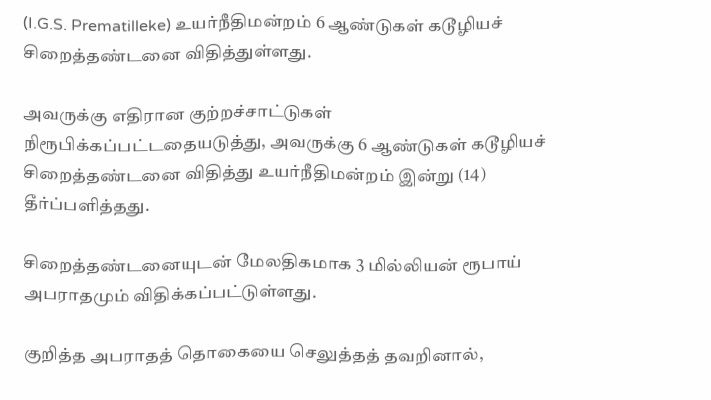(I.G.S. Prematilleke) உயர்நீதிமன்றம் 6 ஆண்டுகள் கடூழியச் சிறைத்தண்டனை விதித்துள்ளது.

அவருக்கு எதிரான குற்றச்சாட்டுகள் நிரூபிக்கப்பட்டதையடுத்து, அவருக்கு 6 ஆண்டுகள் கடூழியச் சிறைத்தண்டனை விதித்து உயர்நீதிமன்றம் இன்று (14) தீர்ப்பளித்தது.

சிறைத்தண்டனையுடன் மேலதிகமாக 3 மில்லியன் ரூபாய் அபராதமும் விதிக்கப்பட்டுள்ளது.

குறித்த அபராதத் தொகையை செலுத்தத் தவறினால்,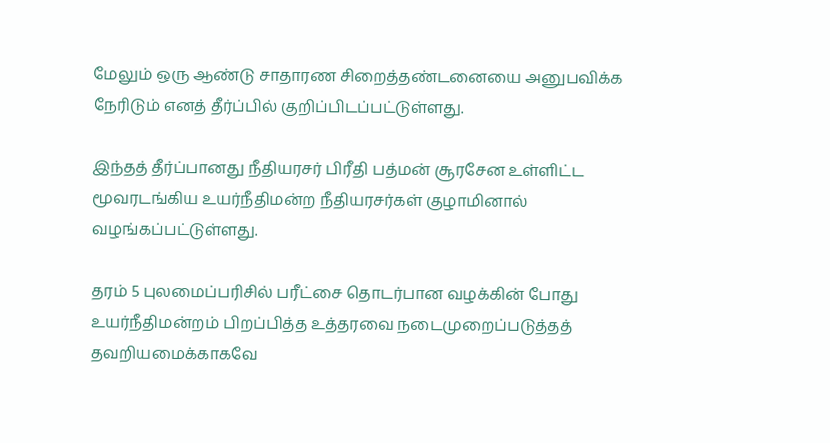மேலும் ஒரு ஆண்டு சாதாரண சிறைத்தண்டனையை அனுபவிக்க நேரிடும் எனத் தீர்ப்பில் குறிப்பிடப்பட்டுள்ளது.

இந்தத் தீர்ப்பானது நீதியரசர் பிரீதி பத்மன் சூரசேன உள்ளிட்ட மூவரடங்கிய உயர்நீதிமன்ற நீதியரசர்கள் குழாமினால் வழங்கப்பட்டுள்ளது.

தரம் 5 புலமைப்பரிசில் பரீட்சை தொடர்பான வழக்கின் போது உயர்நீதிமன்றம் பிறப்பித்த உத்தரவை நடைமுறைப்படுத்தத் தவறியமைக்காகவே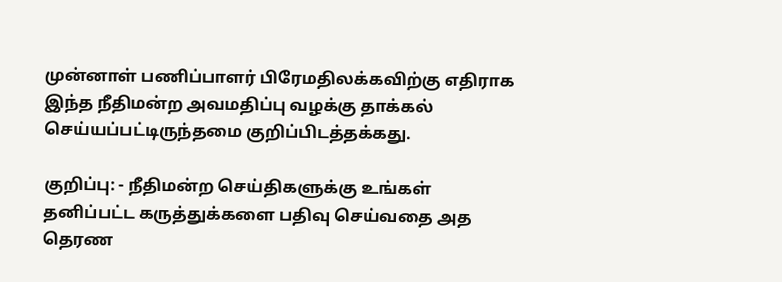முன்னாள் பணிப்பாளர் பிரேமதிலக்கவிற்கு எதிராக இந்த நீதிமன்ற அவமதிப்பு வழக்கு தாக்கல் செய்யப்பட்டிருந்தமை குறிப்பிடத்தக்கது.

குறிப்பு: - நீதிமன்ற செய்திகளுக்கு உங்கள் தனிப்பட்ட கருத்துக்களை பதிவு செய்வதை அத தெரண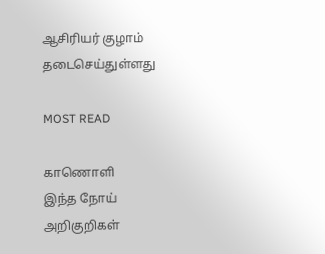ஆசிரியர் குழாம் தடைசெய்துள்ளது

MOST READ

காணொளி
இந்த நோய் அறிகுறிகள்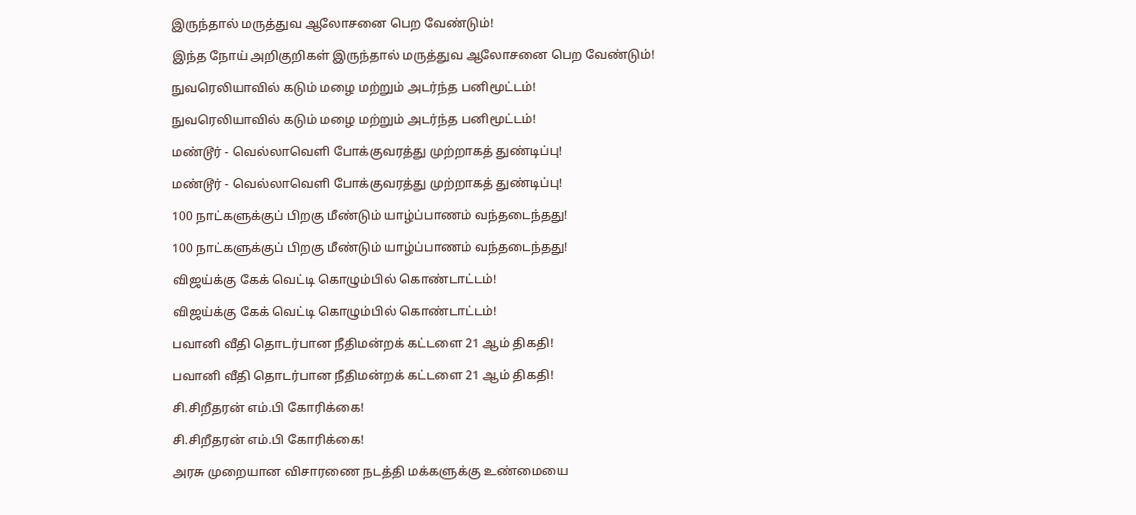இருந்தால் மருத்துவ ஆலோசனை பெற வேண்டும்!

இந்த நோய் அறிகுறிகள் இருந்தால் மருத்துவ ஆலோசனை பெற வேண்டும்!

நுவரெலியாவில் கடும் மழை மற்றும் அடர்ந்த பனிமூட்டம்!

நுவரெலியாவில் கடும் மழை மற்றும் அடர்ந்த பனிமூட்டம்!

மண்டூர் - வெல்லாவெளி போக்குவரத்து முற்றாகத் துண்டிப்பு!

மண்டூர் - வெல்லாவெளி போக்குவரத்து முற்றாகத் துண்டிப்பு!

100 நாட்களுக்குப் பிறகு மீண்டும் யாழ்ப்பாணம் வந்தடைந்தது!

100 நாட்களுக்குப் பிறகு மீண்டும் யாழ்ப்பாணம் வந்தடைந்தது!

விஜய்க்கு கேக் வெட்டி கொழும்பில் கொண்டாட்டம்!

விஜய்க்கு கேக் வெட்டி கொழும்பில் கொண்டாட்டம்!

பவானி வீதி தொடர்பான நீதிமன்றக் கட்டளை 21 ஆம் திகதி!

பவானி வீதி தொடர்பான நீதிமன்றக் கட்டளை 21 ஆம் திகதி!

சி.சிறீதரன் எம்.பி கோரிக்கை!

சி.சிறீதரன் எம்.பி கோரிக்கை!

அரசு முறையான விசாரணை நடத்தி மக்களுக்கு உண்மையை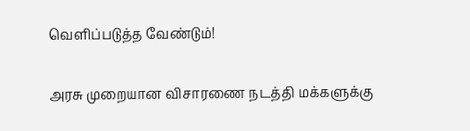வெளிப்படுத்த வேண்டும்!

அரசு முறையான விசாரணை நடத்தி மக்களுக்கு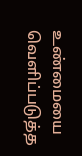உண்மையை வெளிப்படுத்த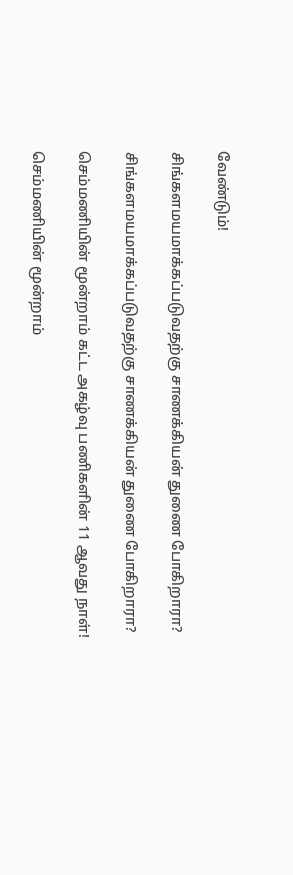வேண்டும்!

சிங்களமயமாக்கப்படுவதற்கு சாணக்கியன் துணை போகிறாரா?

சிங்களமயமாக்கப்படுவதற்கு சாணக்கியன் துணை போகிறாரா?

செம்மணியின் மூன்றாம் கட்ட அகழ்வு பணிகளின் 11 ஆவது நாள்!

செம்மணியின் மூன்றாம்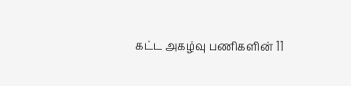கட்ட அகழ்வு பணிகளின் 11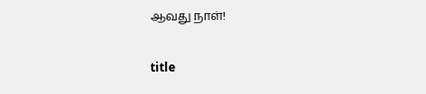ஆவது நாள்!

title